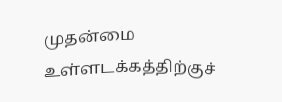முதன்மை உள்ளடக்கத்திற்குச்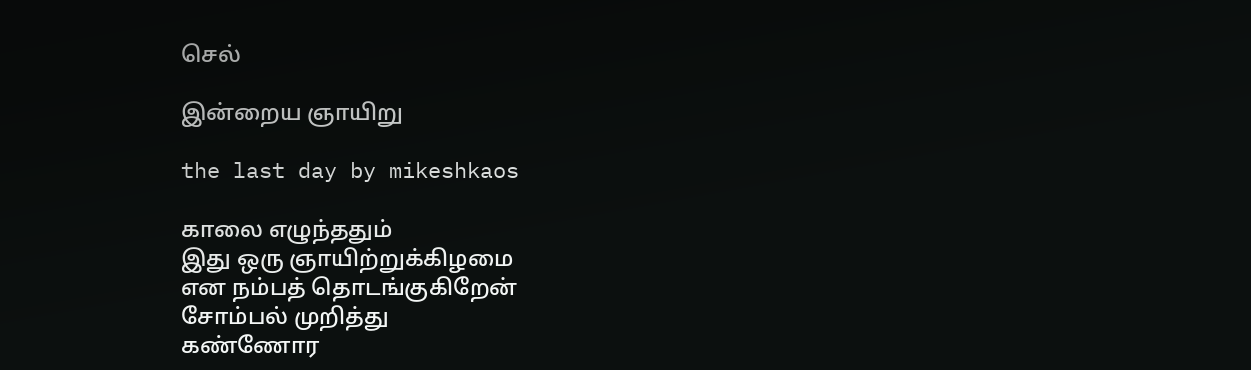செல்

இன்றைய ஞாயிறு

the last day by mikeshkaos

காலை எழுந்ததும்
இது ஒரு ஞாயிற்றுக்கிழமை
என நம்பத் தொடங்குகிறேன்
சோம்பல் முறித்து
கண்ணோர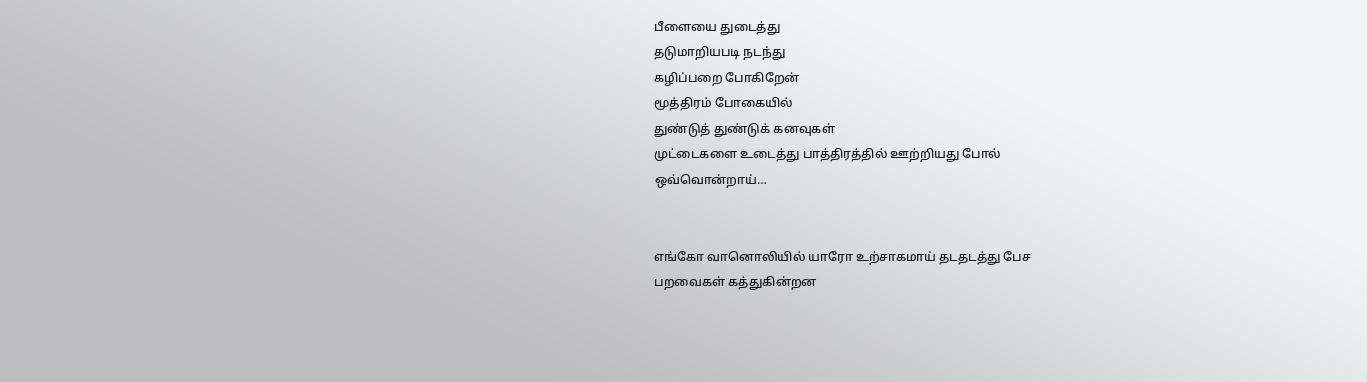பீளையை துடைத்து
தடுமாறியபடி நடந்து
கழிப்பறை போகிறேன்
மூத்திரம் போகையில்
துண்டுத் துண்டுக் கனவுகள்
முட்டைகளை உடைத்து பாத்திரத்தில் ஊற்றியது போல்
ஒவ்வொன்றாய்…


எங்கோ வானொலியில் யாரோ உற்சாகமாய் தடதடத்து பேச
பறவைகள் கத்துகின்றன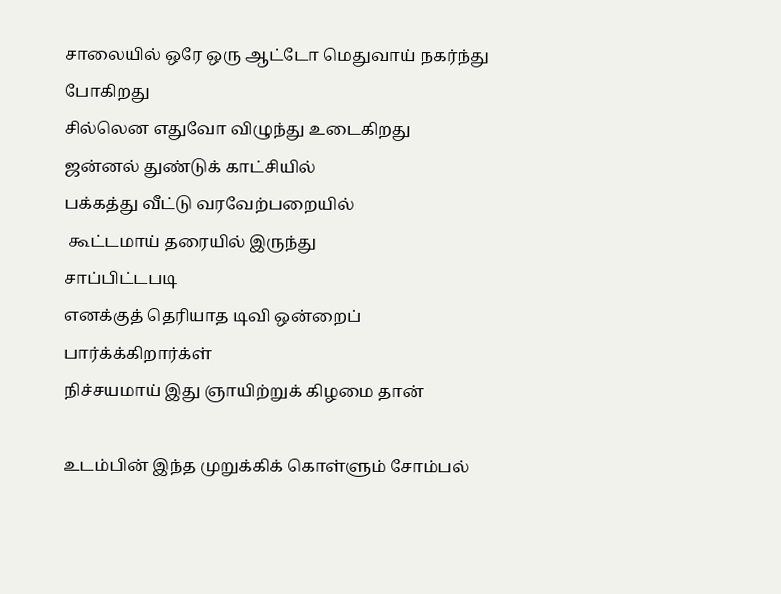சாலையில் ஒரே ஒரு ஆட்டோ மெதுவாய் நகர்ந்து போகிறது
சில்லென எதுவோ விழுந்து உடைகிறது
ஜன்னல் துண்டுக் காட்சியில்
பக்கத்து வீட்டு வரவேற்பறையில்
 கூட்டமாய் தரையில் இருந்து
சாப்பிட்டபடி
எனக்குத் தெரியாத டிவி ஒன்றைப் பார்க்க்கிறார்க்ள்
நிச்சயமாய் இது ஞாயிற்றுக் கிழமை தான்

உடம்பின் இந்த முறுக்கிக் கொள்ளும் சோம்பல்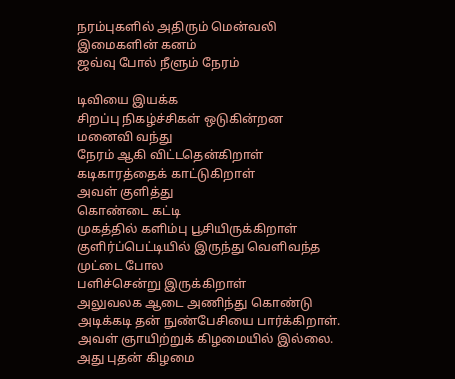நரம்புகளில் அதிரும் மென்வலி
இமைகளின் கனம்
ஜவ்வு போல் நீளும் நேரம்

டிவியை இயக்க
சிறப்பு நிகழ்ச்சிகள் ஒடுகின்றன
மனைவி வந்து
நேரம் ஆகி விட்டதென்கிறாள்
கடிகாரத்தைக் காட்டுகிறாள்
அவள் குளித்து
கொண்டை கட்டி
முகத்தில் களிம்பு பூசியிருக்கிறாள்
குளிர்ப்பெட்டியில் இருந்து வெளிவந்த முட்டை போல
பளிச்சென்று இருக்கிறாள்
அலுவலக ஆடை அணிந்து கொண்டு
அடிக்கடி தன் நுண்பேசியை பார்க்கிறாள்.
அவள் ஞாயிற்றுக் கிழமையில் இல்லை.
அது புதன் கிழமை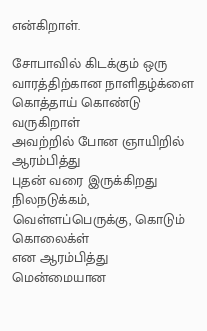என்கிறாள்.

சோபாவில் கிடக்கும் ஒரு வாரத்திற்கான நாளிதழ்க்ளை
கொத்தாய் கொண்டு வருகிறாள்
அவற்றில் போன ஞாயிறில் ஆரம்பித்து
புதன் வரை இருக்கிறது
நிலநடுக்கம், வெள்ளப்பெருக்கு, கொடும் கொலைக்ள்
என ஆரம்பித்து
மென்மையான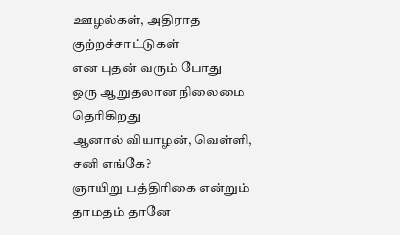ஊழல்கள், அதிராத குற்றச்சாட்டுகள்
என புதன் வரும் போது
ஒரு ஆறுதலான நிலைமை தெரிகிறது
ஆனால் வியாழன், வெள்ளி, சனி எங்கே?
ஞாயிறு பத்திரிகை என்றும் தாமதம் தானே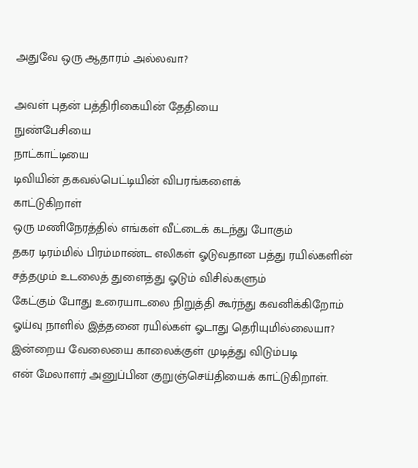அதுவே ஒரு ஆதாரம் அல்லவா?

அவள் புதன் பத்திரிகையின் தேதியை
நுண்பேசியை
நாட்காட்டியை
டிவியின் தகவல்பெட்டியின் விபரங்களைக்
காட்டுகிறாள்
ஒரு மணிநேரத்தில் எங்கள் வீட்டைக் கடந்து போகும்
தகர டிரம்மில் பிரம்மாண்ட எலிகள் ஓடுவதான பத்து ரயில்களின் சத்தமும் உடலைத் துளைத்து ஓடும் விசில்களும்
கேட்கும் போது உரையாடலை நிறுத்தி கூர்ந்து கவனிக்கிறோம்
ஓய்வு நாளில் இத்தனை ரயில்கள் ஓடாது தெரியுமில்லையா?
இன்றைய வேலையை காலைக்குள் முடித்து விடும்படி
என் மேலாளர் அனுப்பின குறுஞ்செய்தியைக் காட்டுகிறாள்.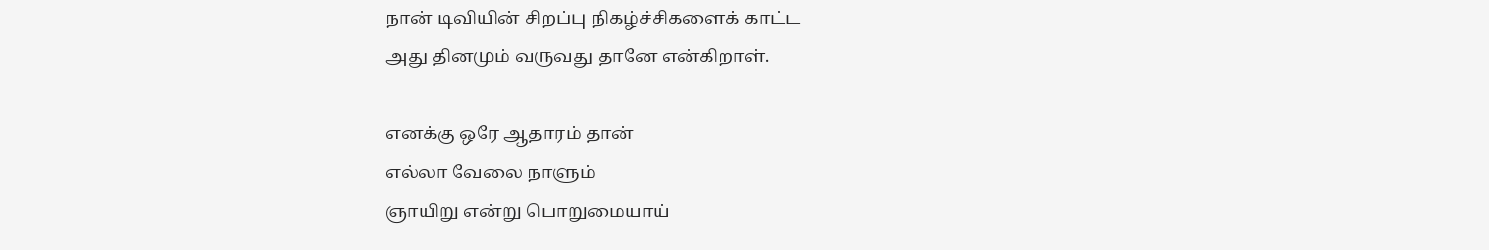நான் டிவியின் சிறப்பு நிகழ்ச்சிகளைக் காட்ட
அது தினமும் வருவது தானே என்கிறாள்.

எனக்கு ஒரே ஆதாரம் தான்
எல்லா வேலை நாளும்
ஞாயிறு என்று பொறுமையாய்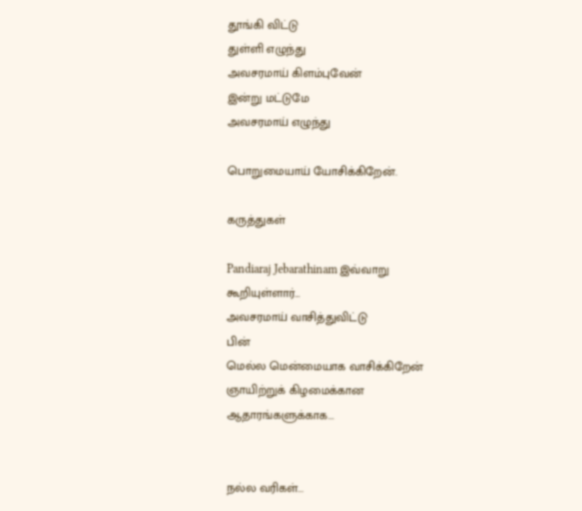தூங்கி விட்டு
துள்ளி எழுந்து
அவசரமாய் கிளம்புவேன்
இன்று மட்டுமே
அவசரமாய் எழுந்து

பொறுமையாய் யோசிக்கிறேன்.

கருத்துகள்

Pandiaraj Jebarathinam இவ்வாறு கூறியுள்ளார்…
அவசரமாய் வாசித்துவிட்டு
பின்
மெல்ல மென்மையாக வாசிக்கிறேன்
ஞாயிற்றுக் கிழமைக்கான
ஆதாரங்களுக்காக...


நல்ல வரிகள்...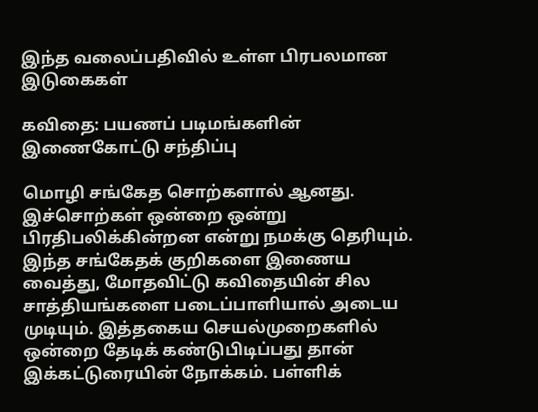இந்த வலைப்பதிவில் உள்ள பிரபலமான இடுகைகள்

கவிதை: பயணப் படிமங்களின் இணைகோட்டு சந்திப்பு

மொழி சங்கேத சொற்களால் ஆனது. இச்சொற்கள் ஒன்றை ஒன்று பிரதிபலிக்கின்றன என்று நமக்கு தெரியும். இந்த சங்கேதக் குறிகளை இணைய வைத்து, மோதவிட்டு கவிதையின் சில சாத்தியங்களை படைப்பாளியால் அடைய முடியும். இத்தகைய செயல்முறைகளில் ஒன்றை தேடிக் கண்டுபிடிப்பது தான் இக்கட்டுரையின் நோக்கம். பள்ளிக்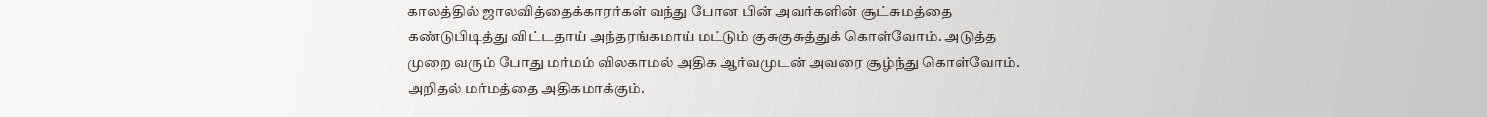காலத்தில் ஜாலவித்தைக்காரர்கள் வந்து போன பின் அவர்களின் சூட்சுமத்தை கண்டுபிடித்து விட்டதாய் அந்தரங்கமாய் மட்டும் குசுகுசுத்துக் கொள்வோம். அடுத்த முறை வரும் போது மர்மம் விலகாமல் அதிக ஆர்வமுடன் அவரை சூழ்ந்து கொள்வோம். அறிதல் மர்மத்தை அதிகமாக்கும்.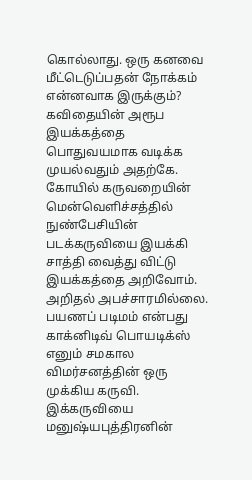கொல்லாது. ஒரு கனவை மீட்டெடுப்பதன் நோக்கம் என்னவாக இருக்கும்? கவிதையின் அரூப இயக்கத்தை பொதுவயமாக வடிக்க முயல்வதும் அதற்கே. கோயில் கருவறையின் மென்வெளிச்சத்தில் நுண்பேசியின் படக்கருவியை இயக்கி சாத்தி வைத்து விட்டு இயக்கத்தை அறிவோம். அறிதல் அபச்சாரமில்லை. பயணப் படிமம் என்பது காக்னிடிவ் பொயடிக்ஸ் எனும் சமகால விமர்சனத்தின் ஒரு முக்கிய கருவி. இக்கருவியை மனுஷ்யபுத்திரனின்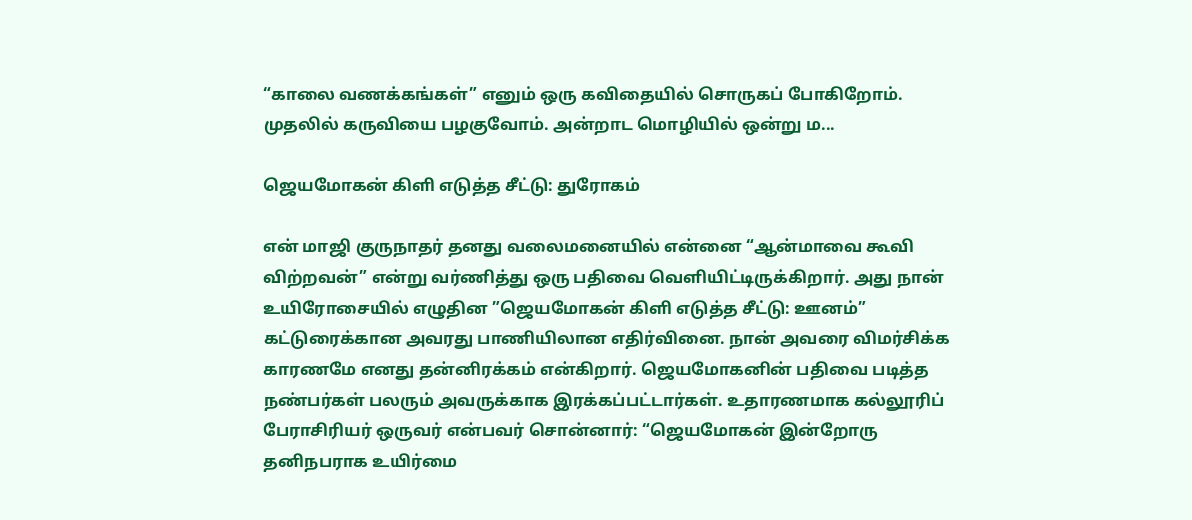“காலை வணக்கங்கள்” எனும் ஒரு கவிதையில் சொருகப் போகிறோம். முதலில் கருவியை பழகுவோம். அன்றாட மொழியில் ஒன்று ம...

ஜெயமோகன் கிளி எடுத்த சீட்டு: துரோகம்

என் மாஜி குருநாதர் தனது வலைமனையில் என்னை “ஆன்மாவை கூவி விற்றவன்” என்று வர்ணித்து ஒரு பதிவை வெளியிட்டிருக்கிறார். அது நான் உயிரோசையில் எழுதின ”ஜெயமோகன் கிளி எடுத்த சீட்டு: ஊனம்” கட்டுரைக்கான அவரது பாணியிலான எதிர்வினை. நான் அவரை விமர்சிக்க காரணமே எனது தன்னிரக்கம் என்கிறார். ஜெயமோகனின் பதிவை படித்த நண்பர்கள் பலரும் அவருக்காக இரக்கப்பட்டார்கள். உதாரணமாக கல்லூரிப் பேராசிரியர் ஒருவர் என்பவர் சொன்னார்: “ஜெயமோகன் இன்றோரு தனிநபராக உயிர்மை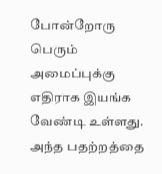போன்றோரு பெரும் அமைப்புக்கு எதிராக இயங்க வேண்டி உள்ளது. அந்த பதற்றத்தை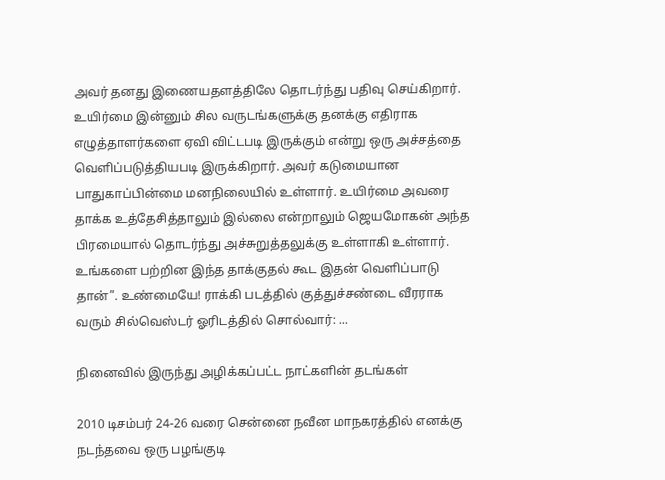அவர் தனது இணையதளத்திலே தொடர்ந்து பதிவு செய்கிறார். உயிர்மை இன்னும் சில வருடங்களுக்கு தனக்கு எதிராக எழுத்தாளர்களை ஏவி விட்டபடி இருக்கும் என்று ஒரு அச்சத்தை வெளிப்படுத்தியபடி இருக்கிறார். அவர் கடுமையான பாதுகாப்பின்மை மனநிலையில் உள்ளார். உயிர்மை அவரை தாக்க உத்தேசித்தாலும் இல்லை என்றாலும் ஜெயமோகன் அந்த பிரமையால் தொடர்ந்து அச்சுறுத்தலுக்கு உள்ளாகி உள்ளார். உங்களை பற்றின இந்த தாக்குதல் கூட இதன் வெளிப்பாடு தான்”. உண்மையே! ராக்கி படத்தில் குத்துச்சண்டை வீரராக வரும் சில்வெஸ்டர் ஓரிடத்தில் சொல்வார்: ...

நினைவில் இருந்து அழிக்கப்பட்ட நாட்களின் தடங்கள்

2010 டிசம்பர் 24-26 வரை சென்னை நவீன மாநகரத்தில் எனக்கு நடந்தவை ஒரு பழங்குடி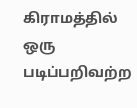கிராமத்தில் ஒரு படிப்பறிவற்ற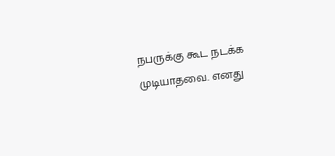நபருக்கு கூட நடக்க முடியாதவை. எனது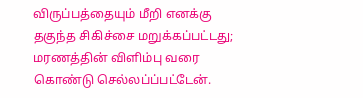விருப்பத்தையும் மீறி எனக்கு தகுந்த சிகிச்சை மறுக்கப்பட்டது; மரணத்தின் விளிம்பு வரை கொண்டு செல்லப்ப்பட்டேன்.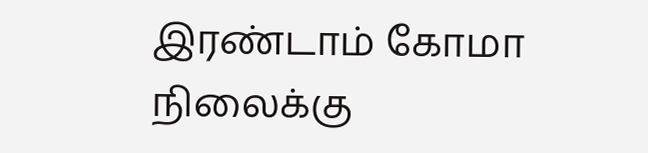இரண்டாம் கோமா நிலைக்கு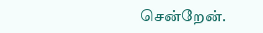சென்றேன்.